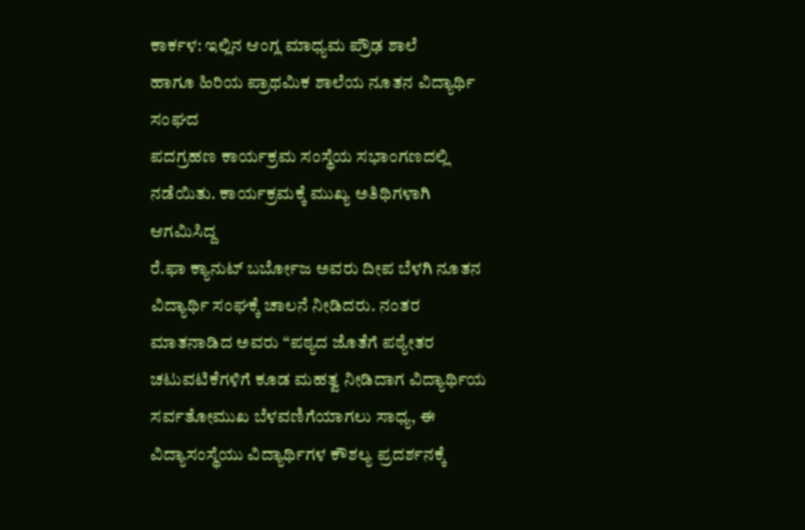ಕಾರ್ಕಳ: ಇಲ್ಲಿನ ಆಂಗ್ಲ ಮಾಧ್ಯಮ ಪ್ರೌಢ ಶಾಲೆ
ಹಾಗೂ ಹಿರಿಯ ಪ್ರಾಥಮಿಕ ಶಾಲೆಯ ನೂತನ ವಿದ್ಯಾರ್ಥಿ ಸಂಘದ
ಪದಗ್ರಹಣ ಕಾರ್ಯಕ್ರಮ ಸಂಸ್ಥೆಯ ಸಭಾಂಗಣದಲ್ಲಿ
ನಡೆಯಿತು. ಕಾರ್ಯಕ್ರಮಕ್ಕೆ ಮುಖ್ಯ ಅತಿಥಿಗಳಾಗಿ ಆಗಮಿಸಿದ್ದ
ರೆ.ಫಾ ಕ್ಯಾನುಟ್ ಬರ್ಬೋಜ ಅವರು ದೀಪ ಬೆಳಗಿ ನೂತನ ವಿದ್ಯಾರ್ಥಿ ಸಂಘಕ್ಕೆ ಚಾಲನೆ ನೀಡಿದರು. ನಂತರ ಮಾತನಾಡಿದ ಅವರು “ಪಠ್ಯದ ಜೊತೆಗೆ ಪಠ್ಯೇತರ ಚಟುವಟಿಕೆಗಳಿಗೆ ಕೂಡ ಮಹತ್ವ ನೀಡಿದಾಗ ವಿದ್ಯಾರ್ಥಿಯ ಸರ್ವತೋಮುಖ ಬೆಳವಣಿಗೆಯಾಗಲು ಸಾಧ್ಯ, ಈ ವಿದ್ಯಾಸಂಸ್ಥೆಯು ವಿದ್ಯಾರ್ಥಿಗಳ ಕೌಶಲ್ಯ ಪ್ರದರ್ಶನಕ್ಕೆ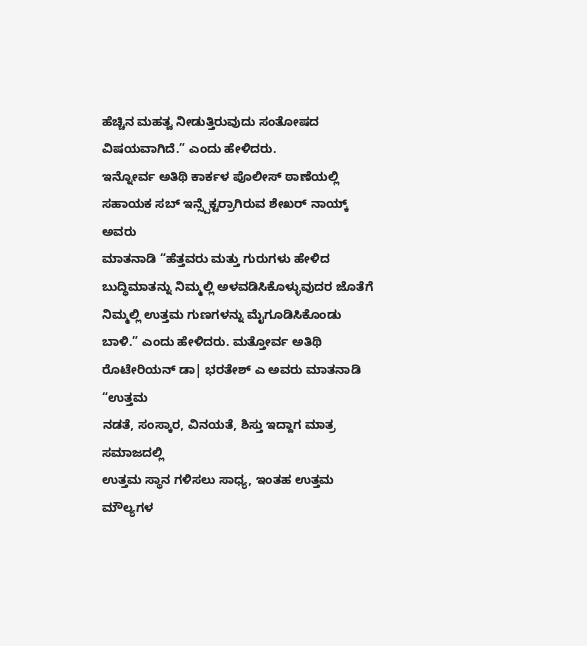ಹೆಚ್ಚಿನ ಮಹತ್ವ ನೀಡುತ್ತಿರುವುದು ಸಂತೋಷದ ವಿಷಯವಾಗಿದೆ.” ಎಂದು ಹೇಳಿದರು.
ಇನ್ನೋರ್ವ ಅತಿಥಿ ಕಾರ್ಕಳ ಪೊಲೀಸ್ ಠಾಣೆಯಲ್ಲಿ
ಸಹಾಯಕ ಸಬ್ ಇನ್ಸ್ಪೆಕ್ಟರ್ರಾಗಿರುವ ಶೇಖರ್ ನಾಯ್ಕ್ ಅವರು
ಮಾತನಾಡಿ “ಹೆತ್ತವರು ಮತ್ತು ಗುರುಗಳು ಹೇಳಿದ
ಬುದ್ಧಿಮಾತನ್ನು ನಿಮ್ಮಲ್ಲಿ ಅಳವಡಿಸಿಕೊಳ್ಳುವುದರ ಜೊತೆಗೆ
ನಿಮ್ಮಲ್ಲಿ ಉತ್ತಮ ಗುಣಗಳನ್ನು ಮೈಗೂಡಿಸಿಕೊಂಡು
ಬಾಳಿ.” ಎಂದು ಹೇಳಿದರು. ಮತ್ತೋರ್ವ ಅತಿಥಿ
ರೊಟೇರಿಯನ್ ಡಾ| ಭರತೇಶ್ ಎ ಅವರು ಮಾತನಾಡಿ “ಉತ್ತಮ
ನಡತೆ, ಸಂಸ್ಕಾರ, ವಿನಯತೆ, ಶಿಸ್ತು ಇದ್ದಾಗ ಮಾತ್ರ ಸಮಾಜದಲ್ಲಿ
ಉತ್ತಮ ಸ್ಥಾನ ಗಳಿಸಲು ಸಾಧ್ಯ, ಇಂತಹ ಉತ್ತಮ ಮೌಲ್ಯಗಳ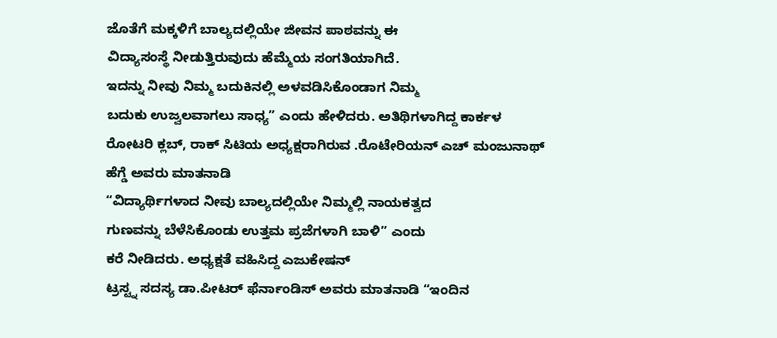ಜೊತೆಗೆ ಮಕ್ಕಳಿಗೆ ಬಾಲ್ಯದಲ್ಲಿಯೇ ಜೀವನ ಪಾಠವನ್ನು ಈ
ವಿದ್ಯಾಸಂಸ್ಥೆ ನೀಡುತ್ತಿರುವುದು ಹೆಮ್ಮೆಯ ಸಂಗತಿಯಾಗಿದೆ.
ಇದನ್ನು ನೀವು ನಿಮ್ಮ ಬದುಕಿನಲ್ಲಿ ಅಳವಡಿಸಿಕೊಂಡಾಗ ನಿಮ್ಮ
ಬದುಕು ಉಜ್ವಲವಾಗಲು ಸಾಧ್ಯ” ಎಂದು ಹೇಳಿದರು. ಅತಿಥಿಗಳಾಗಿದ್ದ ಕಾರ್ಕಳ ರೋಟರಿ ಕ್ಲಬ್, ರಾಕ್ ಸಿಟಿಯ ಅಧ್ಯಕ್ಷರಾಗಿರುವ .ರೊಟೇರಿಯನ್ ಎಚ್ ಮಂಜುನಾಥ್ ಹೆಗ್ಡೆ ಅವರು ಮಾತನಾಡಿ
“ವಿದ್ಯಾರ್ಥಿಗಳಾದ ನೀವು ಬಾಲ್ಯದಲ್ಲಿಯೇ ನಿಮ್ಮಲ್ಲಿ ನಾಯಕತ್ವದ
ಗುಣವನ್ನು ಬೆಳೆಸಿಕೊಂಡು ಉತ್ತಮ ಪ್ರಜೆಗಳಾಗಿ ಬಾಳಿ” ಎಂದು
ಕರೆ ನೀಡಿದರು. ಅಧ್ಯಕ್ಷತೆ ವಹಿಸಿದ್ದ ಎಜುಕೇಷನ್
ಟ್ರಸ್ಟ್ನ ಸದಸ್ಯ ಡಾ.ಪೀಟರ್ ಫೆರ್ನಾಂಡಿಸ್ ಅವರು ಮಾತನಾಡಿ “ಇಂದಿನ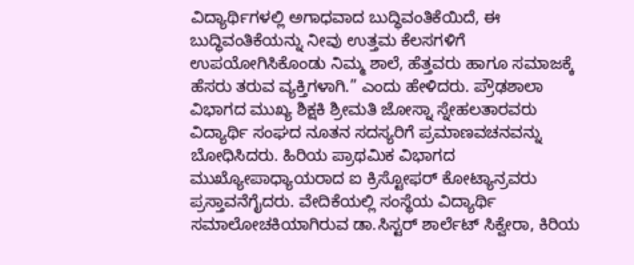ವಿದ್ಯಾರ್ಥಿಗಳಲ್ಲಿ ಅಗಾಧವಾದ ಬುದ್ಧಿವಂತಿಕೆಯಿದೆ, ಈ
ಬುದ್ಧಿವಂತಿಕೆಯನ್ನು ನೀವು ಉತ್ತಮ ಕೆಲಸಗಳಿಗೆ
ಉಪಯೋಗಿಸಿಕೊಂಡು ನಿಮ್ಮ ಶಾಲೆ, ಹೆತ್ತವರು ಹಾಗೂ ಸಮಾಜಕ್ಕೆ
ಹೆಸರು ತರುವ ವ್ಯಕ್ತಿಗಳಾಗಿ.” ಎಂದು ಹೇಳಿದರು. ಪ್ರೌಢಶಾಲಾ
ವಿಭಾಗದ ಮುಖ್ಯ ಶಿಕ್ಷಕಿ ಶ್ರೀಮತಿ ಜೋಸ್ನಾ ಸ್ನೇಹಲತಾರವರು
ವಿದ್ಯಾರ್ಥಿ ಸಂಘದ ನೂತನ ಸದಸ್ಯರಿಗೆ ಪ್ರಮಾಣವಚನವನ್ನು
ಬೋಧಿಸಿದರು. ಹಿರಿಯ ಪ್ರಾಥಮಿಕ ವಿಭಾಗದ
ಮುಖ್ಯೋಪಾಧ್ಯಾಯರಾದ ಐ ಕ್ರಿಸ್ಟೋಫರ್ ಕೋಟ್ಯಾನ್ರವರು
ಪ್ರಸ್ತಾವನೆಗೈದರು. ವೇದಿಕೆಯಲ್ಲಿ ಸಂಸ್ಥೆಯ ವಿದ್ಯಾರ್ಥಿ
ಸಮಾಲೋಚಕಿಯಾಗಿರುವ ಡಾ.ಸಿಸ್ಟರ್ ಶಾರ್ಲೆಟ್ ಸಿಕ್ವೇರಾ, ಕಿರಿಯ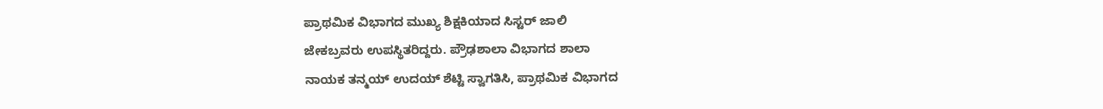ಪ್ರಾಥಮಿಕ ವಿಭಾಗದ ಮುಖ್ಯ ಶಿಕ್ಷಕಿಯಾದ ಸಿಸ್ಟರ್ ಜಾಲಿ
ಜೇಕಬ್ರವರು ಉಪಸ್ಥಿತರಿದ್ದರು. ಪ್ರೌಢಶಾಲಾ ವಿಭಾಗದ ಶಾಲಾ
ನಾಯಕ ತನ್ಮಯ್ ಉದಯ್ ಶೆಟ್ಟಿ ಸ್ವಾಗತಿಸಿ, ಪ್ರಾಥಮಿಕ ವಿಭಾಗದ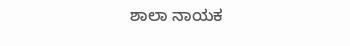ಶಾಲಾ ನಾಯಕ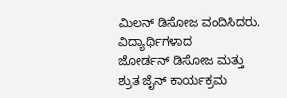ಮಿಲನ್ ಡಿಸೋಜ ವಂದಿಸಿದರು. ವಿದ್ಯಾರ್ಥಿಗಳಾದ
ಜೋರ್ಡನ್ ಡಿಸೋಜ ಮತ್ತು ಶ್ರುತ ಜೈನ್ ಕಾರ್ಯಕ್ರಮ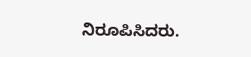ನಿರೂಪಿಸಿದರು.